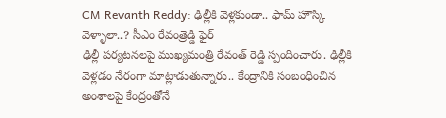CM Revanth Reddy: ఢిల్లీకి వెళ్లకుండా.. ఫామ్ హౌస్కి వెళ్ళాలా..? సీఎం రేవంత్రెడ్డి ఫైర్
ఢిల్లీ పర్యటనలపై ముఖ్యమంత్రి రేవంత్ రెడ్డి స్పందించారు. ఢిల్లీకి వెళ్లడం నేరంగా మాట్లాడుతున్నారు.. కేంద్రానికి సంబంధించిన అంశాలపై కేంద్రంతోనే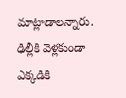మాట్లాడాలన్నారు. ఢిల్లీకి వెళ్లకుండా ఎక్కడికి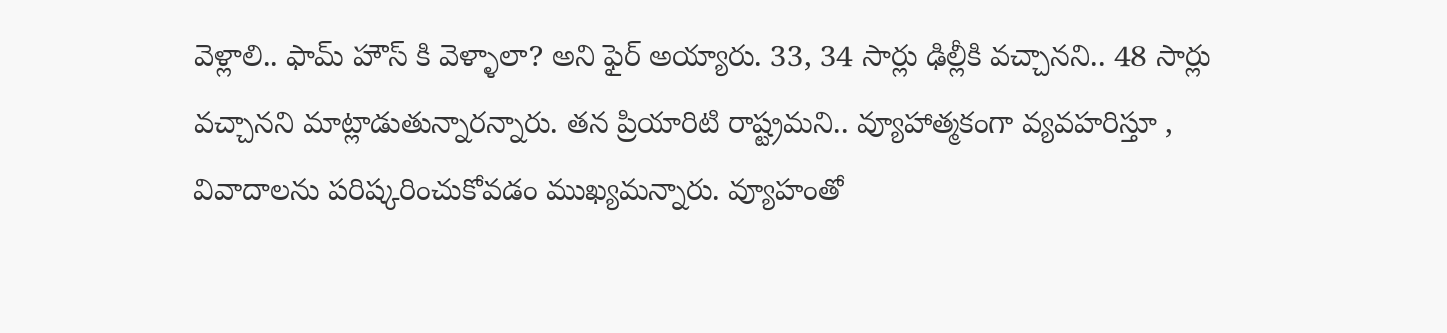వెళ్లాలి.. ఫామ్ హౌస్ కి వెళ్ళాలా? అని ఫైర్ అయ్యారు. 33, 34 సార్లు ఢిల్లీకి వచ్చానని.. 48 సార్లు వచ్చానని మాట్లాడుతున్నారన్నారు. తన ప్రియారిటి రాష్ట్రమని.. వ్యూహాత్మకంగా వ్యవహరిస్తూ , వివాదాలను పరిష్కరించుకోవడం ముఖ్యమన్నారు. వ్యూహంతో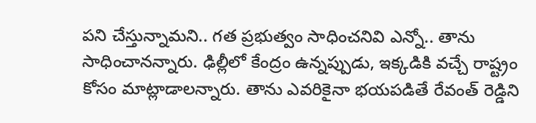పని చేస్తున్నామని.. గత ప్రభుత్వం సాధించనివి ఎన్నో.. తాను సాధించానన్నారు. ఢిల్లీలో కేంద్రం ఉన్నప్పుడు, ఇక్కడికి వచ్చే రాష్ట్రం కోసం మాట్లాడాలన్నారు. తాను ఎవరికైనా భయపడితే రేవంత్ రెడ్డిని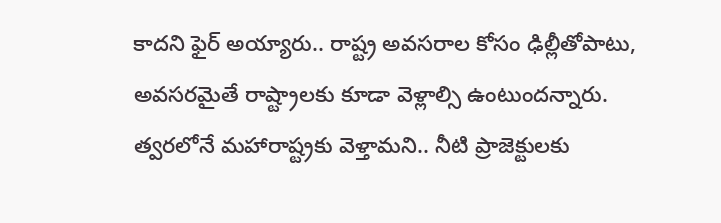కాదని ఫైర్ అయ్యారు.. రాష్ట్ర అవసరాల కోసం ఢిల్లీతోపాటు, అవసరమైతే రాష్ట్రాలకు కూడా వెళ్లాల్సి ఉంటుందన్నారు. త్వరలోనే మహారాష్ట్రకు వెళ్తామని.. నీటి ప్రాజెక్టులకు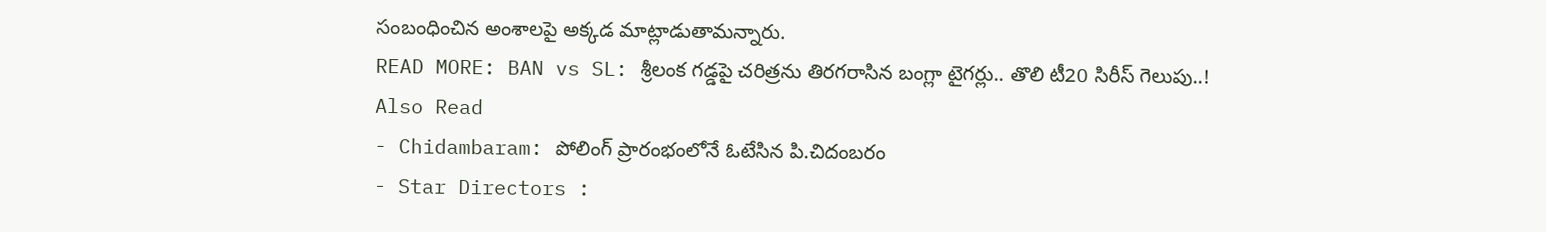సంబంధించిన అంశాలపై అక్కడ మాట్లాడుతామన్నారు.
READ MORE: BAN vs SL: శ్రీలంక గడ్డపై చరిత్రను తిరగరాసిన బంగ్లా టైగర్లు.. తొలి టీ20 సిరీస్ గెలుపు..!
Also Read
- Chidambaram: పోలింగ్ ప్రారంభంలోనే ఓటేసిన పి.చిదంబరం
- Star Directors :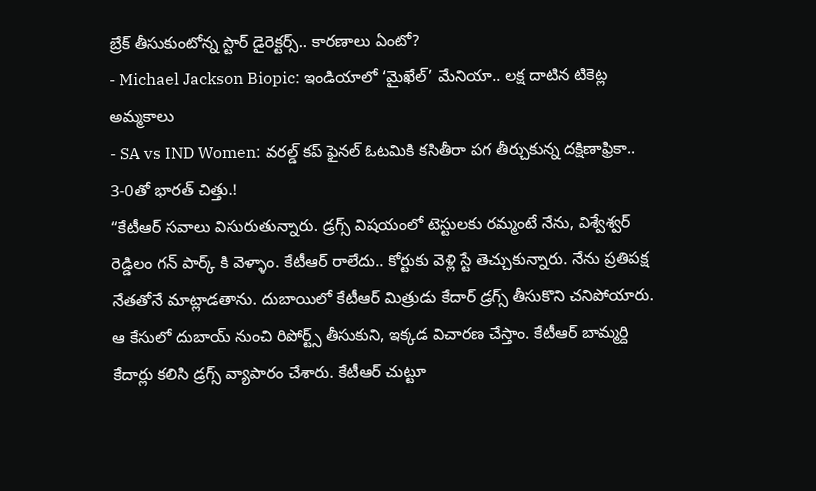బ్రేక్ తీసుకుంటోన్న స్టార్ డైరెక్టర్స్.. కారణాలు ఏంటో?
- Michael Jackson Biopic: ఇండియాలో ‘మైఖేల్’ మేనియా.. లక్ష దాటిన టికెట్ల అమ్మకాలు
- SA vs IND Women: వరల్డ్ కప్ ఫైనల్ ఓటమికి కసితీరా పగ తీర్చుకున్న దక్షిణాఫ్రికా.. 3-0తో భారత్ చిత్తు.!
“కేటీఆర్ సవాలు విసురుతున్నారు. డ్రగ్స్ విషయంలో టెస్టులకు రమ్మంటే నేను, విశ్వేశ్వర్ రెడ్డిలం గన్ పార్క్ కి వెళ్ళాం. కేటీఆర్ రాలేదు.. కోర్టుకు వెళ్లి స్టే తెచ్చుకున్నారు. నేను ప్రతిపక్ష నేతతోనే మాట్లాడతాను. దుబాయిలో కేటీఆర్ మిత్రుడు కేదార్ డ్రగ్స్ తీసుకొని చనిపోయారు. ఆ కేసులో దుబాయ్ నుంచి రిపోర్ట్స్ తీసుకుని, ఇక్కడ విచారణ చేస్తాం. కేటీఆర్ బామ్మర్ది కేదార్లు కలిసి డ్రగ్స్ వ్యాపారం చేశారు. కేటీఆర్ చుట్టూ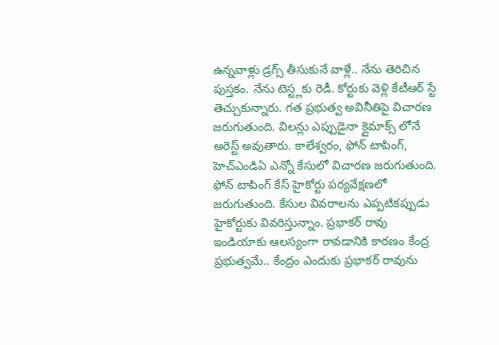ఉన్నవాళ్లు డ్రగ్స్ తీసుకునే వాళ్లే.. నేను తెరిచిన పుస్తకం. నేను టెస్ట్లకు రెడీ. కోర్టుకు వెళ్లి కేటీఆర్ స్టే తెచ్చుకున్నారు. గత ప్రభుత్వ అవినీతిపై విచారణ జరుగుతుంది. విలన్లు ఎప్పుడైనా క్లైమాక్స్ లోనే అరెస్ట్ అవుతారు. కాలేశ్వరం, ఫోన్ టాపింగ్, హెచ్ఎండిఏ ఎన్నో కేసులో విచారణ జరుగుతుంది. ఫోన్ టాపింగ్ కేస్ హైకోర్టు పర్యవేక్షణలో జరుగుతుంది. కేసుల వివరాలను ఎప్పటికప్పుడు హైకోర్టుకు వివరిస్తున్నాం. ప్రభాకర్ రావు ఇండియాకు ఆలస్యంగా రావడానికి కారణం కేంద్ర ప్రభుత్వమే.. కేంద్రం ఎందుకు ప్రభాకర్ రావును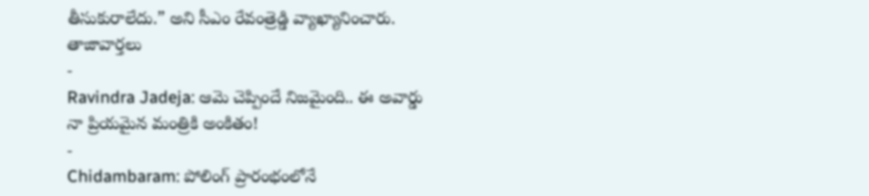తీసుకురాలేదు.” అని సీఎం రేవంత్రెడ్డి వ్యాఖ్యానించారు.
తాజావార్తలు
-
Ravindra Jadeja: ఆమె చెప్పిందే నిజమైంది.. ఈ అవార్డు నా ప్రియమైన మంత్రికి అంకితం!
-
Chidambaram: పోలింగ్ ప్రారంభంలోనే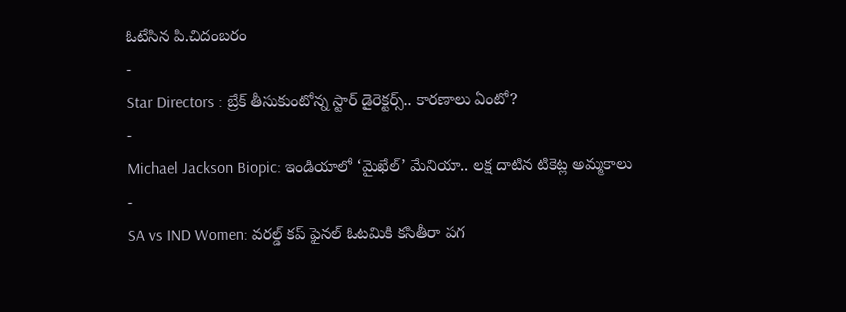ఓటేసిన పి.చిదంబరం
-
Star Directors : బ్రేక్ తీసుకుంటోన్న స్టార్ డైరెక్టర్స్.. కారణాలు ఏంటో?
-
Michael Jackson Biopic: ఇండియాలో ‘మైఖేల్’ మేనియా.. లక్ష దాటిన టికెట్ల అమ్మకాలు
-
SA vs IND Women: వరల్డ్ కప్ ఫైనల్ ఓటమికి కసితీరా పగ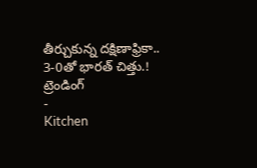తీర్చుకున్న దక్షిణాఫ్రికా.. 3-0తో భారత్ చిత్తు.!
ట్రెండింగ్
-
Kitchen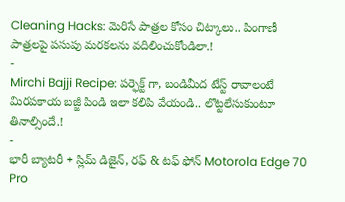Cleaning Hacks: మెరిసే పాత్రల కోసం చిట్కాలు.. పింగాణీ పాత్రలపై పసుపు మరకలను వదిలించుకోండిలా.!
-
Mirchi Bajji Recipe: పర్ఫెక్ట్ గా, బండిమీద టేస్ట్ రావాలంటే మిరపకాయ బజ్జీ పిండి ఇలా కలిపి వేయండి.. లొట్టలేసుకుంటూ తినాల్సిందే.!
-
భారీ బ్యాటరీ + స్లిమ్ డిజైన్, రఫ్ & టఫ్ ఫోన్ Motorola Edge 70 Pro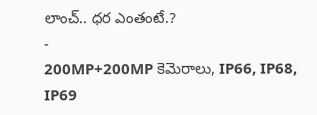లాంచ్.. ధర ఎంతంటే.?
-
200MP+200MP కెమెరాలు, IP66, IP68, IP69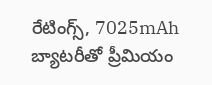రేటింగ్స్, 7025mAh బ్యాటరీతో ప్రీమియం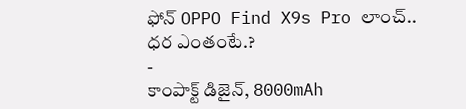ఫోన్ OPPO Find X9s Pro లాంచ్.. ధర ఎంతంటే.?
-
కాంపాక్ట్ డిజైన్, 8000mAh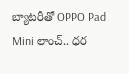బ్యాటరీతో OPPO Pad Mini లాంచ్.. ధర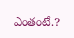ఎంతంటే.?